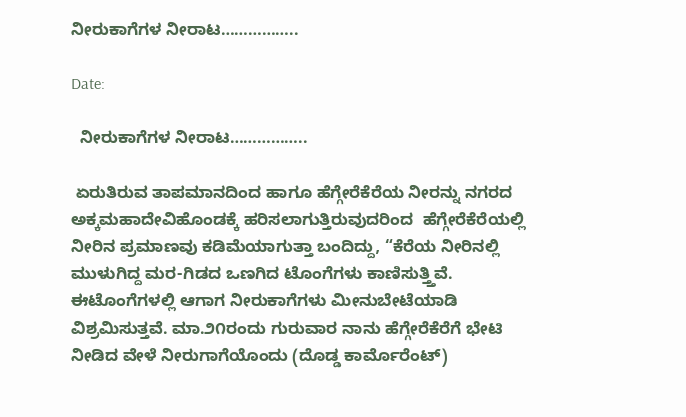ನೀರುಕಾಗೆಗಳ ನೀರಾಟ……………..

Date:

  ನೀರುಕಾಗೆಗಳ ನೀರಾಟ……………..

 ಏರುತಿರುವ ತಾಪಮಾನದಿಂದ ಹಾಗೂ ಹೆಗ್ಗೇರೆಕೆರೆಯ ನೀರನ್ನು ನಗರದ ಅಕ್ಕಮಹಾದೇವಿಹೊಂಡಕ್ಕೆ ಹರಿಸಲಾಗುತ್ತಿರುವುದರಿಂದ  ಹೆಗ್ಗೇರೆಕೆರೆಯಲ್ಲಿ ನೀರಿನ ಪ್ರಮಾಣವು ಕಡಿಮೆಯಾಗುತ್ತಾ ಬಂದಿದ್ದು, “ಕೆರೆಯ ನೀರಿನಲ್ಲಿ ಮುಳುಗಿದ್ದ ಮರ-ಗಿಡದ ಒಣಗಿದ ಟೊಂಗೆಗಳು ಕಾಣಿಸುತ್ತ್ತಿವೆ.  ಈಟೊಂಗೆಗಳಲ್ಲಿ ಆಗಾಗ ನೀರುಕಾಗೆಗಳು ಮೀನುಬೇಟೆಯಾಡಿ ವಿಶ್ರಮಿಸುತ್ತವೆ. ಮಾ.೨೧ರಂದು ಗುರುವಾರ ನಾನು ಹೆಗ್ಗೇರೆಕೆರೆಗೆ ಭೇಟಿ ನೀಡಿದ ವೇಳೆ ನೀರುಗಾಗೆಯೊಂದು (ದೊಡ್ಡ ಕಾರ್ಮೊರೆಂಟ್)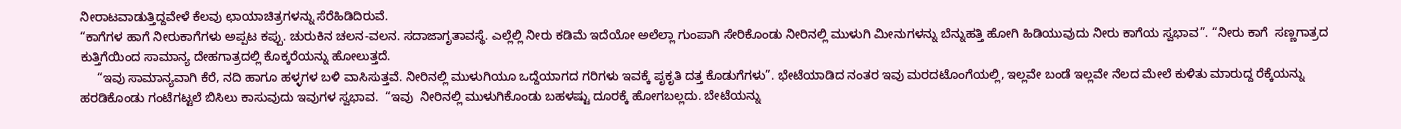ನೀರಾಟವಾಡುತ್ತಿದ್ದವೇಳೆ ಕೆಲವು ಛಾಯಾಚಿತ್ರಗಳನ್ನು ಸೆರೆಹಿಡಿದಿರುವೆ.
“ಕಾಗೆಗಳ ಹಾಗೆ ನೀರುಕಾಗೆಗಳು ಅಪ್ಪಟ ಕಪ್ಪು. ಚುರುಕಿನ ಚಲನ-ವಲನ. ಸದಾಜಾಗೃತಾವಸ್ಥೆ. ಎಲ್ಲೆಲ್ಲಿ ನೀರು ಕಡಿಮೆ ಇದೆಯೋ ಅಲೆಲ್ಲಾ ಗುಂಪಾಗಿ ಸೇರಿಕೊಂಡು ನೀರಿನಲ್ಲಿ ಮುಳುಗಿ ಮೀನುಗಳನ್ನು ಬೆನ್ನುಹತ್ತಿ ಹೋಗಿ ಹಿಡಿಯುವುದು ನೀರು ಕಾಗೆಯ ಸ್ವಭಾವ”. “ನೀರು ಕಾಗೆ  ಸಣ್ಣಗಾತ್ರದ ಕುತ್ತಿಗೆಯಿಂದ ಸಾಮಾನ್ಯ ದೇಹಗಾತ್ರದಲ್ಲಿ ಕೊಕ್ಕರೆಯನ್ನು ಹೋಲುತ್ತದೆ.
     “ಇವು ಸಾಮಾನ್ಯವಾಗಿ ಕೆರೆ, ನದಿ ಹಾಗೂ ಹಳ್ಳಗಳ ಬಳಿ ವಾಸಿಸುತ್ತವೆ. ನೀರಿನಲ್ಲಿ ಮುಳುಗಿಯೂ ಒದ್ದೆಯಾಗದ ಗರಿಗಳು ಇವಕ್ಕೆ ಪೃಕೃತಿ ದತ್ತ ಕೊಡುಗೆಗಳು”. ಭೇಟೆಯಾಡಿದ ನಂತರ ಇವು ಮರದಟೊಂಗೆಯಲ್ಲಿ, ಇಲ್ಲವೇ ಬಂಡೆ ಇಲ್ಲವೇ ನೆಲದ ಮೇಲೆ ಕುಳಿತು ಮಾರುದ್ದ ರೆಕ್ಕೆಯನ್ನು ಹರಡಿಕೊಂಡು ಗಂಟೆಗಟ್ಟಲೆ ಬಿಸಿಲು ಕಾಸುವುದು ಇವುಗಳ ಸ್ವಭಾವ.  “ಇವು  ನೀರಿನಲ್ಲಿ ಮುಳುಗಿಕೊಂಡು ಬಹಳಷ್ಟು ದೂರಕ್ಕೆ ಹೋಗಬಲ್ಲದು. ಬೇಟೆಯನ್ನು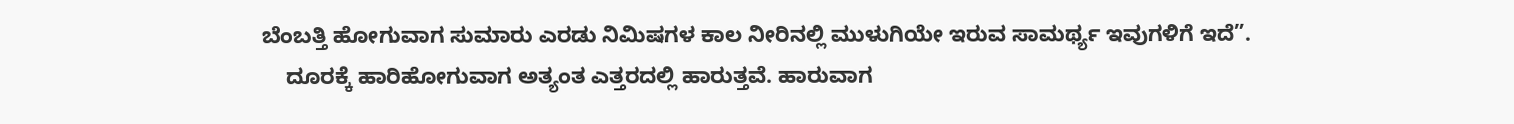ಬೆಂಬತ್ತಿ ಹೋಗುವಾಗ ಸುಮಾರು ಎರಡು ನಿಮಿಷಗಳ ಕಾಲ ನೀರಿನಲ್ಲಿ ಮುಳುಗಿಯೇ ಇರುವ ಸಾಮರ್ಥ್ಯ ಇವುಗಳಿಗೆ ಇದೆ”.
    ದೂರಕ್ಕೆ ಹಾರಿಹೋಗುವಾಗ ಅತ್ಯಂತ ಎತ್ತರದಲ್ಲಿ ಹಾರುತ್ತವೆ. ಹಾರುವಾಗ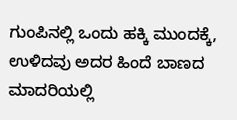ಗುಂಪಿನಲ್ಲಿ ಒಂದು ಹಕ್ಕಿ ಮುಂದಕ್ಕೆ, ಉಳಿದವು ಅದರ ಹಿಂದೆ ಬಾಣದ ಮಾದರಿಯಲ್ಲಿ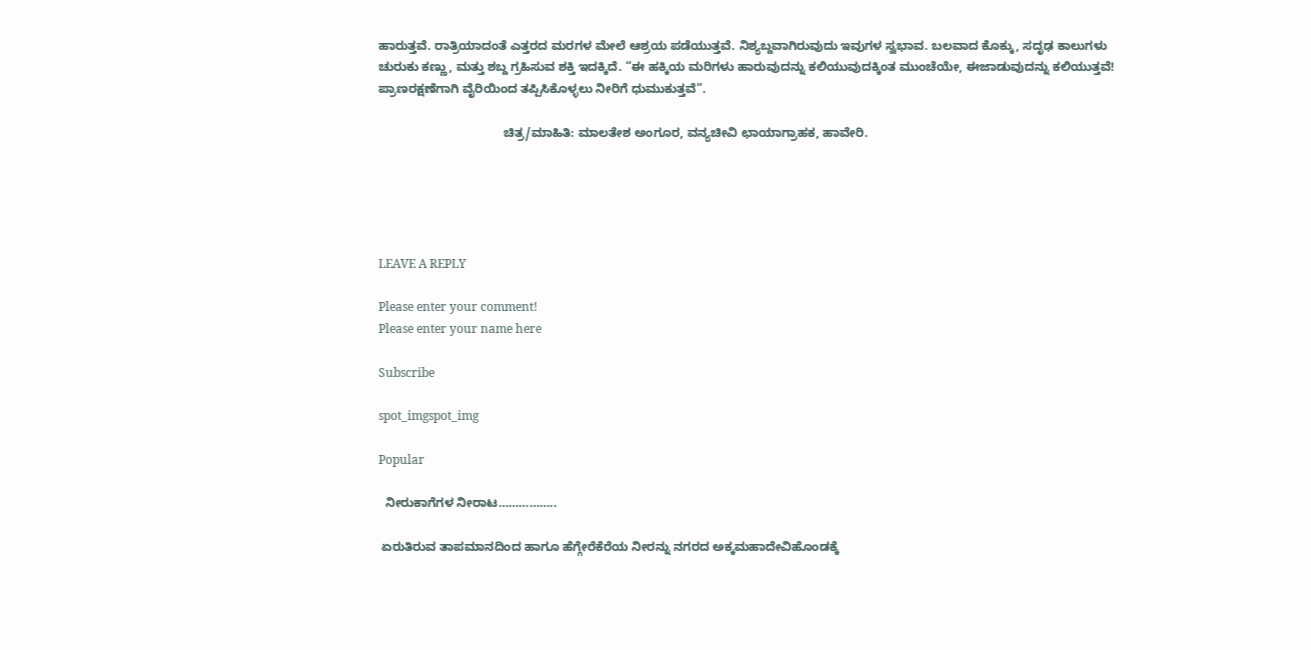ಹಾರುತ್ತವೆ. ರಾತ್ರಿಯಾದಂತೆ ಎತ್ತರದ ಮರಗಳ ಮೇಲೆ ಆಶ್ರಯ ಪಡೆಯುತ್ತವೆ. ನಿಶ್ಯಬ್ದವಾಗಿರುವುದು ಇವುಗಳ ಸ್ವಭಾವ. ಬಲವಾದ ಕೊಕ್ಕು, ಸದೃಢ ಕಾಲುಗಳು ಚುರುಕು ಕಣ್ಣು, ಮತ್ತು ಶಬ್ದ ಗ್ರಹಿಸುವ ಶಕ್ತಿ ಇದಕ್ಕಿದೆ. “ಈ ಹಕ್ಕಿಯ ಮರಿಗಳು ಹಾರುವುದನ್ನು ಕಲಿಯುವುದಕ್ಕಿಂತ ಮುಂಚೆಯೇ, ಈಜಾಡುವುದನ್ನು ಕಲಿಯುತ್ತವೆ! ಪ್ರಾಣರಕ್ಷಣೆಗಾಗಿ ವೈರಿಯಿಂದ ತಪ್ಪಿಸಿಕೊಳ್ಳಲು ನೀರಿಗೆ ಧುಮುಕುತ್ತವೆ”.

                                    ಚಿತ್ರ/ಮಾಹಿತಿ: ಮಾಲತೇಶ ಅಂಗೂರ, ವನ್ಯಚೀವಿ ಛಾಯಾಗ್ರಾಹಕ, ಹಾವೇರಿ.





LEAVE A REPLY

Please enter your comment!
Please enter your name here

Subscribe

spot_imgspot_img

Popular

  ನೀರುಕಾಗೆಗಳ ನೀರಾಟ……………..

 ಏರುತಿರುವ ತಾಪಮಾನದಿಂದ ಹಾಗೂ ಹೆಗ್ಗೇರೆಕೆರೆಯ ನೀರನ್ನು ನಗರದ ಅಕ್ಕಮಹಾದೇವಿಹೊಂಡಕ್ಕೆ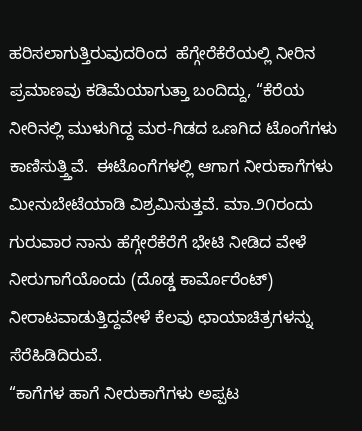ಹರಿಸಲಾಗುತ್ತಿರುವುದರಿಂದ  ಹೆಗ್ಗೇರೆಕೆರೆಯಲ್ಲಿ ನೀರಿನ ಪ್ರಮಾಣವು ಕಡಿಮೆಯಾಗುತ್ತಾ ಬಂದಿದ್ದು, “ಕೆರೆಯ ನೀರಿನಲ್ಲಿ ಮುಳುಗಿದ್ದ ಮರ-ಗಿಡದ ಒಣಗಿದ ಟೊಂಗೆಗಳು ಕಾಣಿಸುತ್ತ್ತಿವೆ.  ಈಟೊಂಗೆಗಳಲ್ಲಿ ಆಗಾಗ ನೀರುಕಾಗೆಗಳು ಮೀನುಬೇಟೆಯಾಡಿ ವಿಶ್ರಮಿಸುತ್ತವೆ. ಮಾ.೨೧ರಂದು ಗುರುವಾರ ನಾನು ಹೆಗ್ಗೇರೆಕೆರೆಗೆ ಭೇಟಿ ನೀಡಿದ ವೇಳೆ ನೀರುಗಾಗೆಯೊಂದು (ದೊಡ್ಡ ಕಾರ್ಮೊರೆಂಟ್) ನೀರಾಟವಾಡುತ್ತಿದ್ದವೇಳೆ ಕೆಲವು ಛಾಯಾಚಿತ್ರಗಳನ್ನು ಸೆರೆಹಿಡಿದಿರುವೆ.
“ಕಾಗೆಗಳ ಹಾಗೆ ನೀರುಕಾಗೆಗಳು ಅಪ್ಪಟ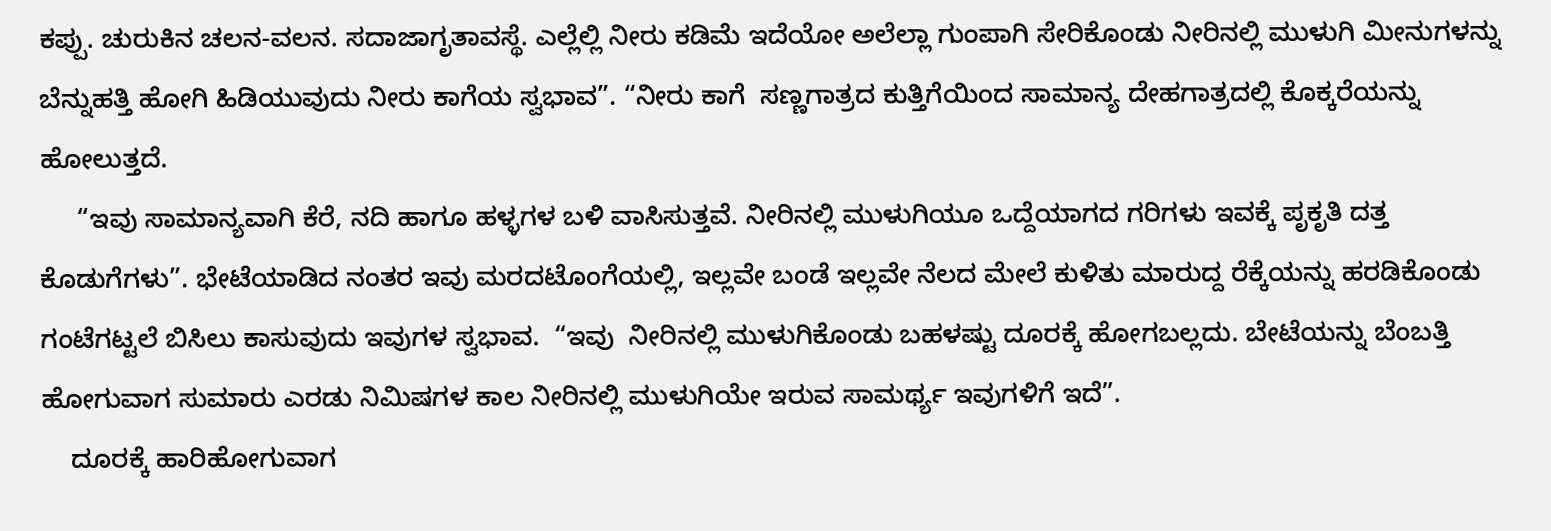ಕಪ್ಪು. ಚುರುಕಿನ ಚಲನ-ವಲನ. ಸದಾಜಾಗೃತಾವಸ್ಥೆ. ಎಲ್ಲೆಲ್ಲಿ ನೀರು ಕಡಿಮೆ ಇದೆಯೋ ಅಲೆಲ್ಲಾ ಗುಂಪಾಗಿ ಸೇರಿಕೊಂಡು ನೀರಿನಲ್ಲಿ ಮುಳುಗಿ ಮೀನುಗಳನ್ನು ಬೆನ್ನುಹತ್ತಿ ಹೋಗಿ ಹಿಡಿಯುವುದು ನೀರು ಕಾಗೆಯ ಸ್ವಭಾವ”. “ನೀರು ಕಾಗೆ  ಸಣ್ಣಗಾತ್ರದ ಕುತ್ತಿಗೆಯಿಂದ ಸಾಮಾನ್ಯ ದೇಹಗಾತ್ರದಲ್ಲಿ ಕೊಕ್ಕರೆಯನ್ನು ಹೋಲುತ್ತದೆ.
     “ಇವು ಸಾಮಾನ್ಯವಾಗಿ ಕೆರೆ, ನದಿ ಹಾಗೂ ಹಳ್ಳಗಳ ಬಳಿ ವಾಸಿಸುತ್ತವೆ. ನೀರಿನಲ್ಲಿ ಮುಳುಗಿಯೂ ಒದ್ದೆಯಾಗದ ಗರಿಗಳು ಇವಕ್ಕೆ ಪೃಕೃತಿ ದತ್ತ ಕೊಡುಗೆಗಳು”. ಭೇಟೆಯಾಡಿದ ನಂತರ ಇವು ಮರದಟೊಂಗೆಯಲ್ಲಿ, ಇಲ್ಲವೇ ಬಂಡೆ ಇಲ್ಲವೇ ನೆಲದ ಮೇಲೆ ಕುಳಿತು ಮಾರುದ್ದ ರೆಕ್ಕೆಯನ್ನು ಹರಡಿಕೊಂಡು ಗಂಟೆಗಟ್ಟಲೆ ಬಿಸಿಲು ಕಾಸುವುದು ಇವುಗಳ ಸ್ವಭಾವ.  “ಇವು  ನೀರಿನಲ್ಲಿ ಮುಳುಗಿಕೊಂಡು ಬಹಳಷ್ಟು ದೂರಕ್ಕೆ ಹೋಗಬಲ್ಲದು. ಬೇಟೆಯನ್ನು ಬೆಂಬತ್ತಿ ಹೋಗುವಾಗ ಸುಮಾರು ಎರಡು ನಿಮಿಷಗಳ ಕಾಲ ನೀರಿನಲ್ಲಿ ಮುಳುಗಿಯೇ ಇರುವ ಸಾಮರ್ಥ್ಯ ಇವುಗಳಿಗೆ ಇದೆ”.
    ದೂರಕ್ಕೆ ಹಾರಿಹೋಗುವಾಗ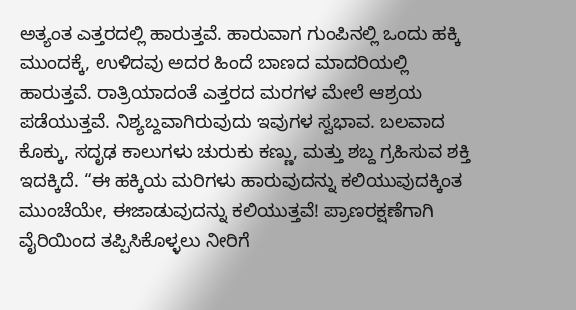ಅತ್ಯಂತ ಎತ್ತರದಲ್ಲಿ ಹಾರುತ್ತವೆ. ಹಾರುವಾಗ ಗುಂಪಿನಲ್ಲಿ ಒಂದು ಹಕ್ಕಿ ಮುಂದಕ್ಕೆ, ಉಳಿದವು ಅದರ ಹಿಂದೆ ಬಾಣದ ಮಾದರಿಯಲ್ಲಿ ಹಾರುತ್ತವೆ. ರಾತ್ರಿಯಾದಂತೆ ಎತ್ತರದ ಮರಗಳ ಮೇಲೆ ಆಶ್ರಯ ಪಡೆಯುತ್ತವೆ. ನಿಶ್ಯಬ್ದವಾಗಿರುವುದು ಇವುಗಳ ಸ್ವಭಾವ. ಬಲವಾದ ಕೊಕ್ಕು, ಸದೃಢ ಕಾಲುಗಳು ಚುರುಕು ಕಣ್ಣು, ಮತ್ತು ಶಬ್ದ ಗ್ರಹಿಸುವ ಶಕ್ತಿ ಇದಕ್ಕಿದೆ. “ಈ ಹಕ್ಕಿಯ ಮರಿಗಳು ಹಾರುವುದನ್ನು ಕಲಿಯುವುದಕ್ಕಿಂತ ಮುಂಚೆಯೇ, ಈಜಾಡುವುದನ್ನು ಕಲಿಯುತ್ತವೆ! ಪ್ರಾಣರಕ್ಷಣೆಗಾಗಿ ವೈರಿಯಿಂದ ತಪ್ಪಿಸಿಕೊಳ್ಳಲು ನೀರಿಗೆ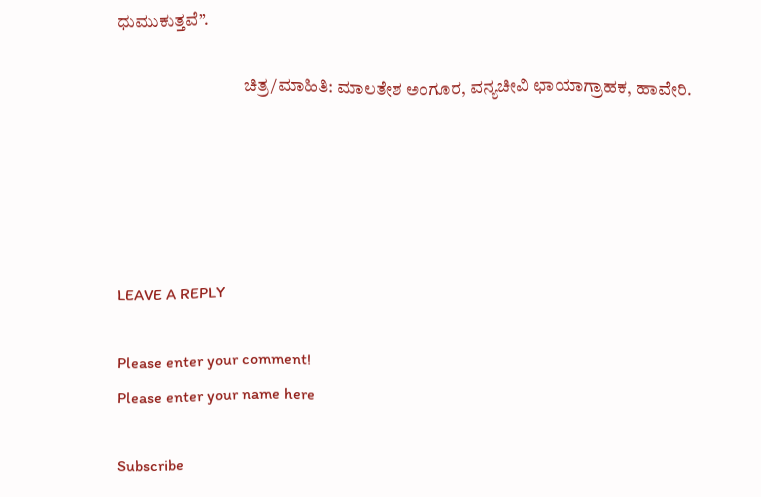ಧುಮುಕುತ್ತವೆ”.

                                    ಚಿತ್ರ/ಮಾಹಿತಿ: ಮಾಲತೇಶ ಅಂಗೂರ, ವನ್ಯಚೀವಿ ಛಾಯಾಗ್ರಾಹಕ, ಹಾವೇರಿ.





LEAVE A REPLY

Please enter your comment!
Please enter your name here

Subscribe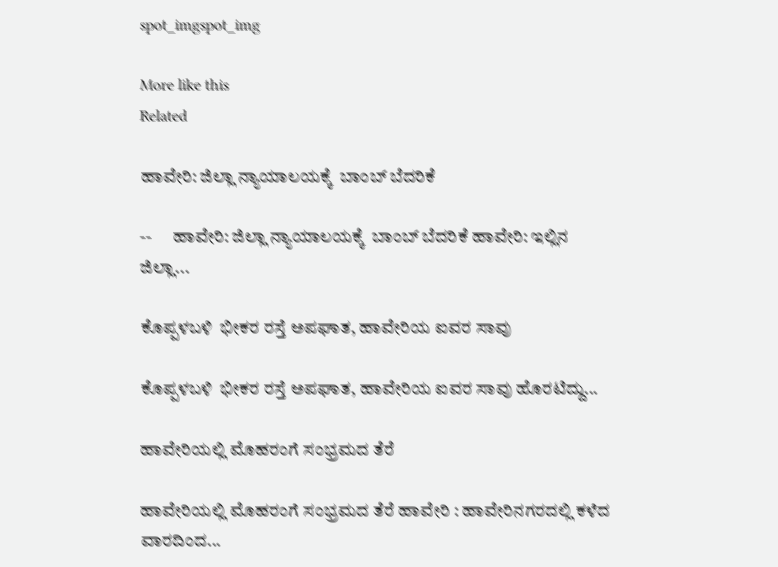spot_imgspot_img

More like this
Related

ಹಾವೇರಿ: ಜಿಲ್ಲಾ ನ್ಯಾಯಾಲಯಕ್ಕೆ  ಬಾಂಬ್ ಬೆದರಿಕೆ

--      ಹಾವೇರಿ: ಜಿಲ್ಲಾ ನ್ಯಾಯಾಲಯಕ್ಕೆ  ಬಾಂಬ್ ಬೆದರಿಕೆ ಹಾವೇರಿ: ಇಲ್ಲಿನ ಜಿಲ್ಲಾ...

ಕೊಪ್ಪಳಬಳಿ  ಭೀಕರ ರಸ್ತೆ ಅಪಘಾತ, ಹಾವೇರಿಯ ಐವರ ಸಾವು

ಕೊಪ್ಪಳಬಳಿ  ಭೀಕರ ರಸ್ತೆ ಅಪಘಾತ, ಹಾವೇರಿಯ ಐವರ ಸಾವು ಹೊರಟಿದ್ದು...

ಹಾವೇರಿಯಲ್ಲಿ ಮೊಹರಂಗೆ ಸಂಭ್ರಮದ ತೆರೆ

ಹಾವೇರಿಯಲ್ಲಿ ಮೊಹರಂಗೆ ಸಂಭ್ರಮದ ತೆರೆ ಹಾವೇರಿ : ಹಾವೇರಿನಗರದಲ್ಲಿ ಕಳೆದ ವಾರದಿಂದ...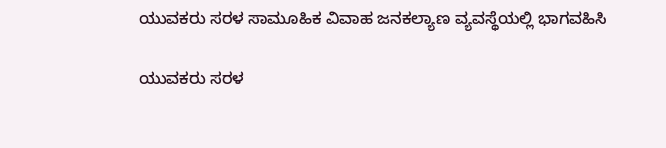ಯುವಕರು ಸರಳ ಸಾಮೂಹಿಕ ವಿವಾಹ ಜನಕಲ್ಯಾಣ ವ್ಯವಸ್ಥೆಯಲ್ಲಿ ಭಾಗವಹಿಸಿ

ಯುವಕರು ಸರಳ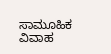ಸಾಮೂಹಿಕ ವಿವಾಹ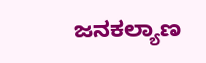ಜನಕಲ್ಯಾಣ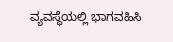ವ್ಯವಸ್ಥೆಯಲ್ಲಿ ಭಾಗವಹಿಸಿ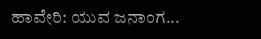ಹಾವೇರಿ: ಯುವ ಜನಾಂಗ...